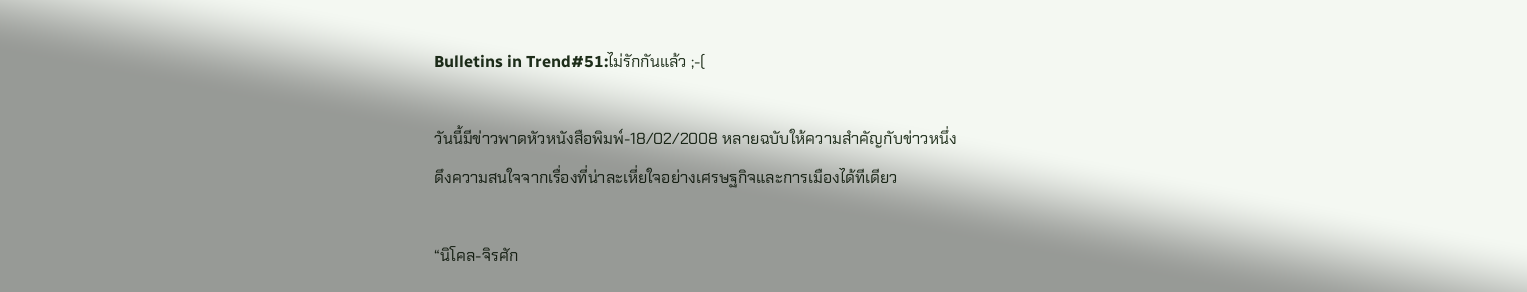Bulletins in Trend#51:ไม่รักกันแล้ว ;-(

วันนี้มีข่าวพาดหัวหนังสือพิมพ์-18/02/2008 หลายฉบับให้ความสำคัญกับข่าวหนึ่ง
ดึงความสนใจจากเรื่องที่น่าละเหี่ยใจอย่างเศรษฐกิจและการเมืองได้ทีเดียว

“นิโคล-จิรศัก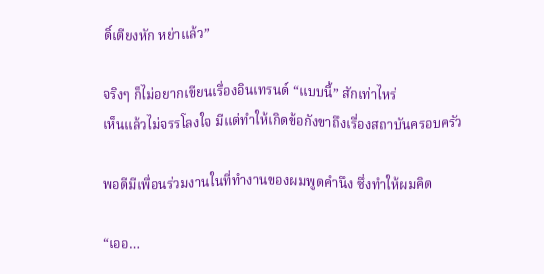ดิ์เตียงหัก หย่าแล้ว”

จริงๆ ก็ไม่อยากเขียนเรื่องอินเทรนด์ “แบบนี้” สักเท่าไหร่
เห็นแล้วไม่จรรโลงใจ มีแต่ทำให้เกิดข้อกังขาถึงเรื่องสถาบันครอบครัว

พอดีมีเพื่อนร่วมงานในที่ทำงานของผมพูดคำนึง ซึ่งทำให้ผมคิด

“เออ…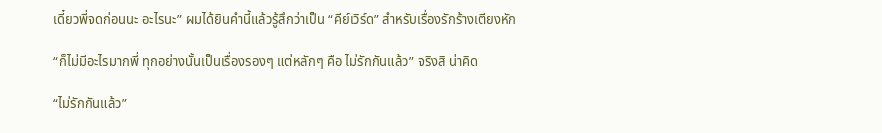เดี๋ยวพี่จดก่อนนะ อะไรนะ” ผมได้ยินคำนี้แล้วรู้สึกว่าเป็น “คีย์เวิร์ด” สำหรับเรื่องรักร้างเตียงหัก

“ก็ไม่มีอะไรมากพี่ ทุกอย่างนั้นเป็นเรื่องรองๆ แต่หลักๆ คือ ไม่รักกันแล้ว” จริงสิ น่าคิด

“ไม่รักกันแล้ว”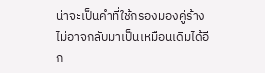น่าจะเป็นคำที่ใช้กรองมองคู่ร้างไม่อาจกลับมาเป็นเหมือนเดิมได้อีก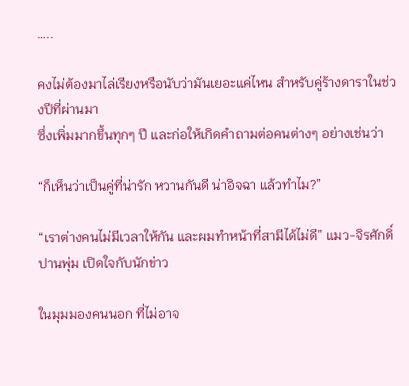…..

คงไม่ต้องมาไล่เรียงหรือนับว่ามันเยอะแค่ไหน สำหรับคู่ร้างดาราในช่วงปีที่ผ่านมา
ซึ่งเพิ่มมากขึ้นทุกๆ ปี และก่อให้เกิดคำถามต่อคนต่างๆ อย่างเช่นว่า

“ก็เห็นว่าเป็นคู่ที่น่ารัก หวานกันดี น่าอิจฉา แล้วทำไม?”

“เราต่างคนไม่มีเวลาให้กัน และผมทำหน้าที่สามีได้ไม่ดี” แมว-จิรศักดิ์ ปานพุ่ม เปิดใจกับนักข่าว

ในมุมมองคนนอก ที่ไม่อาจ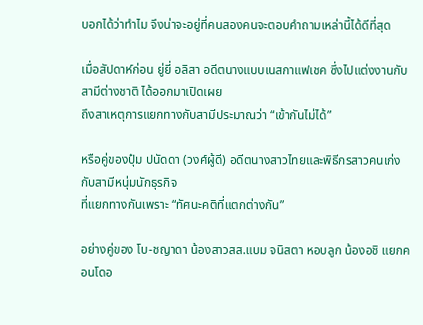บอกได้ว่าทำไม จึงน่าจะอยู่ที่คนสองคนจะตอบคำถามเหล่านี้ได้ดีที่สุด

เมื่อสัปดาห์ก่อน ยู่ยี่ อลิสา อดีตนางแบบเนสกาแฟเชค ซึ่งไปแต่งงานกับสามีต่างชาติ ได้ออกมาเปิดเผย
ถึงสาเหตุการแยกทางกับสามีประมาณว่า “เข้ากันไม่ได้”

หรือคู่ของปุ๋ม ปนัดดา (วงศ์ผู้ดี) อดีตนางสาวไทยและพิธีกรสาวคนเก่ง กับสามีหนุ่มนักธุรกิจ
ที่แยกทางกันเพราะ “ทัศนะคติที่แตกต่างกัน”

อย่างคู่ของ โบ-ชญาดา น้องสาวสส.แบม จนิสตา หอบลูก น้องอชิ แยกคอนโดอ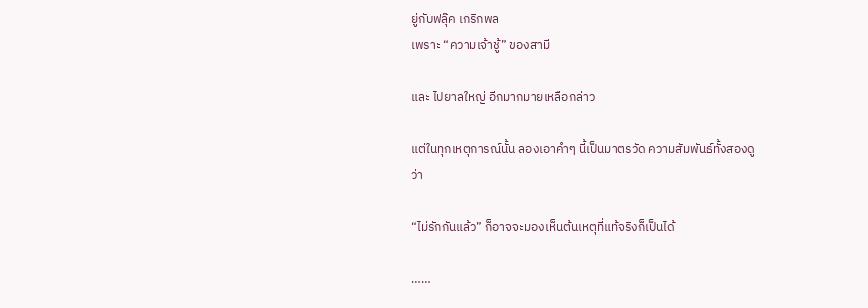ยู่กับฟลุ๊ค เกริกพล
เพราะ “ความเจ้าชู้” ของสามี

และ ไปยาลใหญ่ อีกมากมายเหลือกล่าว

แต่ในทุกเหตุการณ์นั้น ลองเอาคำๆ นี้เป็นมาตรวัด ความสัมพันธ์ทั้งสองดูว่า

“ไม่รักกันแล้ว” ก็อาจจะมองเห็นต้นเหตุที่แท้จริงก็เป็นได้

……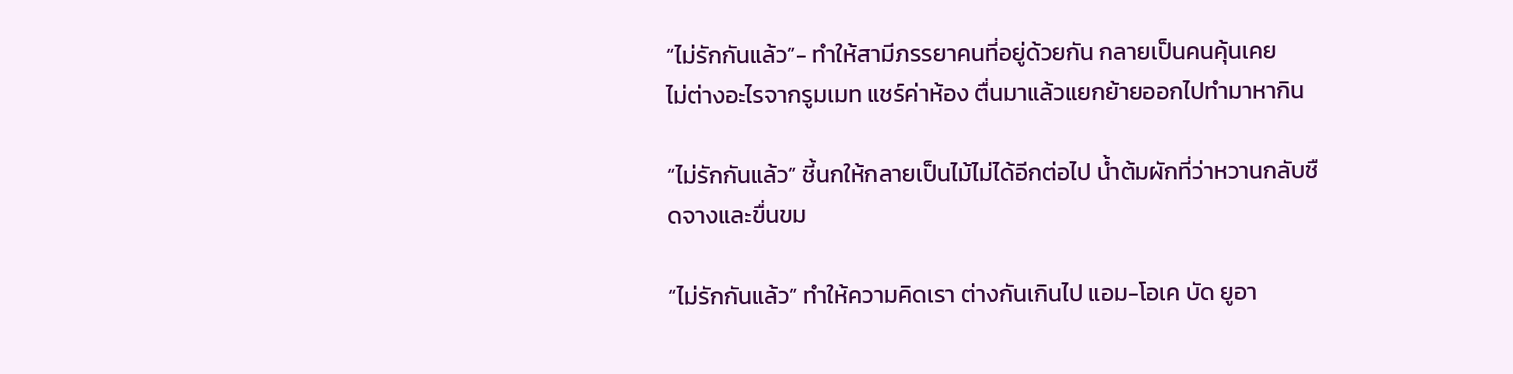“ไม่รักกันแล้ว”- ทำให้สามีภรรยาคนที่อยู่ด้วยกัน กลายเป็นคนคุ้นเคย
ไม่ต่างอะไรจากรูมเมท แชร์ค่าห้อง ตื่นมาแล้วแยกย้ายออกไปทำมาหากิน

“ไม่รักกันแล้ว” ชี้นกให้กลายเป็นไม้ไม่ได้อีกต่อไป น้ำต้มผักที่ว่าหวานกลับชืดจางและขื่นขม

“ไม่รักกันแล้ว” ทำให้ความคิดเรา ต่างกันเกินไป แอม-โอเค บัด ยูอา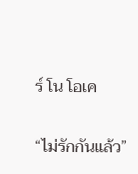ร์ โน โอเค

“ไม่รักกันแล้ว”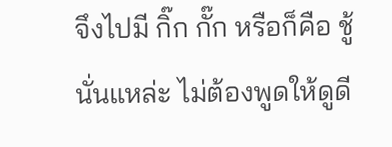จึงไปมี กิ๊ก กั๊ก หรือก็คือ ชู้ นั่นแหล่ะ ไม่ต้องพูดให้ดูดี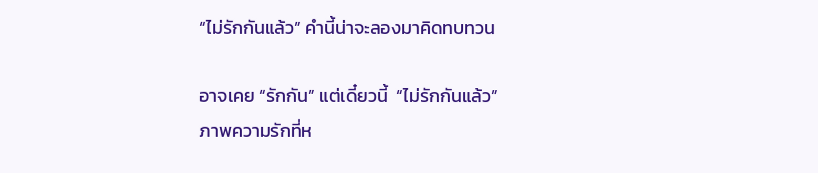“ไม่รักกันแล้ว” คำนี้น่าจะลองมาคิดทบทวน

อาจเคย “รักกัน” แต่เดี๋ยวนี้  “ไม่รักกันแล้ว”
ภาพความรักที่ห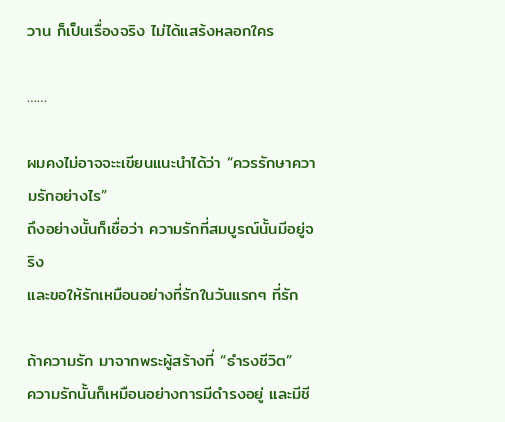วาน ก็เป็นเรื่องจริง ไม่ได้แสร้งหลอกใคร

……

ผมคงไม่อาจจะะเขียนแนะนำได้ว่า “ควรรักษาความรักอย่างไร”
ถึงอย่างนั้นก็เชื่อว่า ความรักที่สมบูรณ์นั้นมีอยู่จริง
และขอให้รักเหมือนอย่างที่รักในวันแรกๆ ที่รัก

ถ้าความรัก มาจากพระผู้สร้างที่ “ธำรงชีวิต”
ความรักนั้นก็เหมือนอย่างการมีดำรงอยู่ และมีชี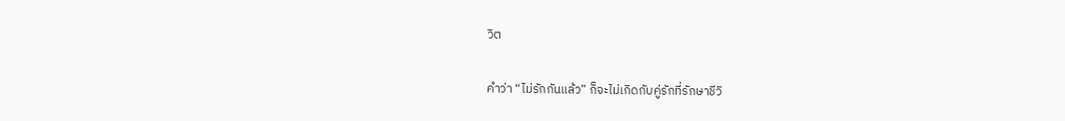วิต

คำว่า “ไม่รักกันแล้ว” ก็จะไม่เกิดกับคู่รักที่รักษาชีวิ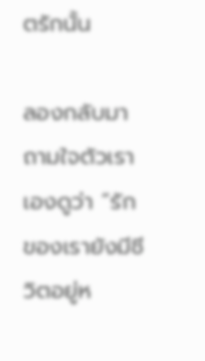ตรักนั้น

ลองกลับมาถามใจตัวเราเองดูว่า “รักของเรายังมีชีวิตอยู่ห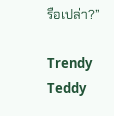รือเปล่า?”

Trendy Teddy